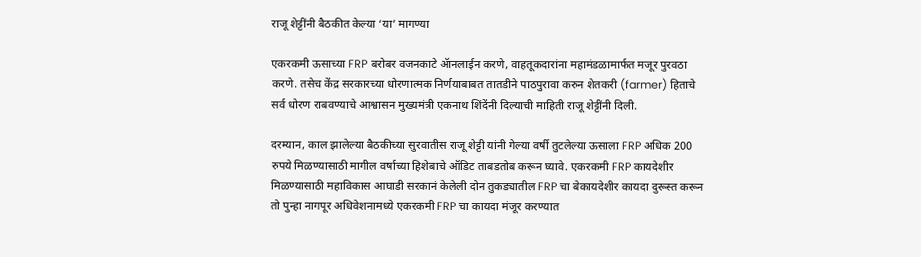राजू शेट्टींनी बैठकीत केल्या ‘या’ मागण्या

एकरकमी ऊसाच्या FRP बरोबर वजनकाटे ॲानलाईन करणे, वाहतूकदारांना महामंडळामार्फत मजूर पुरवठा करणे. तसेच केंद्र सरकारच्या धोरणात्मक निर्णयाबाबत तातडीने पाठपुरावा करुन शेतकरी (farmer) हिताचे सर्व धोरण राबवण्याचे आश्वासन मुख्यमंत्री एकनाथ शिंदेंनी दिल्याची माहिती राजू शेट्टींनी दिली.

दरम्यान, काल झालेल्या बैठकीच्या सुरवातीस राजू शेट्टी यांनी गेल्या वर्षी तुटलेल्या ऊसाला FRP अधिक 200 रुपये मिळण्यासाठी मागील वर्षाच्या हिशेबाचे ऑडिट ताबडतोब करून घ्यावे. एकरकमी FRP कायदेशीर मिळण्यासाठी महाविकास आघाडी सरकानं केलेली दोन तुकड्यातील FRP चा बेकायदेशीर कायदा दुरूस्त करून तो पुन्हा नागपूर अधिवेशनामध्ये एकरकमी FRP चा कायदा मंजूर करण्यात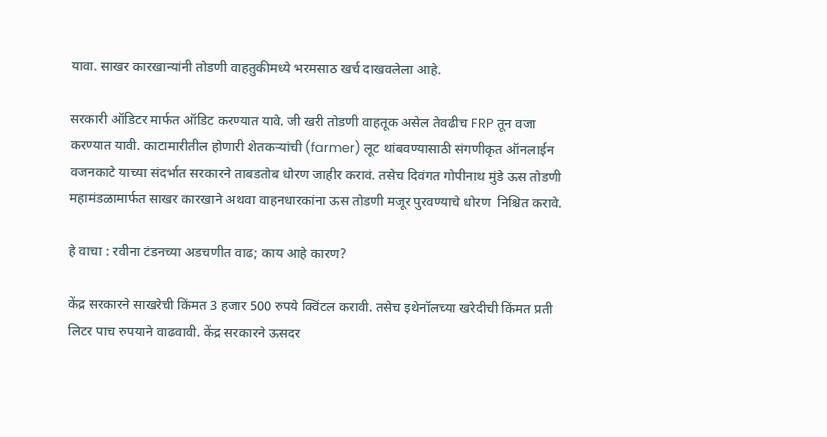यावा. साखर कारखान्यांनी तोडणी वाहतुकीमध्ये भरमसाठ खर्च दाखवलेला आहे.

सरकारी ऑडिटर मार्फत ऑडिट करण्यात यावे. जी खरी तोडणी वाहतूक असेल तेवढीच FRP तून वजा करण्यात यावी. काटामारीतील होणारी शेतकऱ्यांची (farmer) लूट थांबवण्यासाठी संगणीकृत ऑनलाईन वजनकाटे याच्या संदर्भात सरकारने ताबडतोब धोरण जाहीर करावं. तसेच दिवंगत गोपीनाथ मुंडे ऊस तोडणी महामंडळामार्फत साखर कारखाने अथवा वाहनधारकांना ऊस तोडणी मजूर पुरवण्याचे धोरण  निश्चित करावे.

हे वाचा : रवीना टंडनच्या अडचणीत वाढ; काय आहे कारण?

केंद्र सरकारने साखरेची किंमत 3 हजार 500 रुपये क्विंटल करावी. तसेच इथेनॉलच्या खरेदीची किंमत प्रती लिटर पाच रुपयाने वाढवावी. केंद्र सरकारने ऊसदर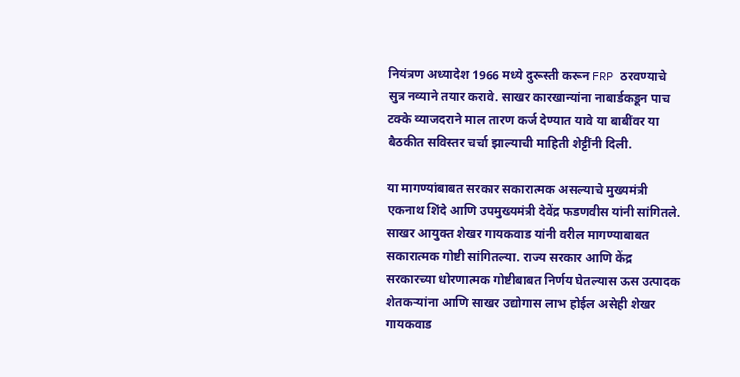नियंत्रण अध्यादेश 1966 मध्ये दुरूस्ती करून FRP ठरवण्याचे सुत्र नव्याने तयार करावे. साखर कारखान्यांना नाबार्डकडून पाच टक्के व्याजदराने माल तारण कर्ज देण्यात यावे या बाबींवर या बैठकीत सविस्तर चर्चा झाल्याची माहिती शेट्टींनी दिली.

या मागण्यांबाबत सरकार सकारात्मक असल्याचे मुख्यमंत्री एकनाथ शिंदे आणि उपमुख्यमंत्री देवेंद्र फडणवीस यांनी सांगितले. साखर आयुक्त शेखर गायकवाड यांनी वरील मागण्याबाबत सकारात्मक गोष्टी सांगितल्या. राज्य सरकार आणि केंद्र सरकारच्या धोरणात्मक गोष्टीबाबत निर्णय घेतल्यास ऊस उत्पादक शेतकऱ्यांना आणि साखर उद्योगास लाभ होईल असेही शेखर गायकवाड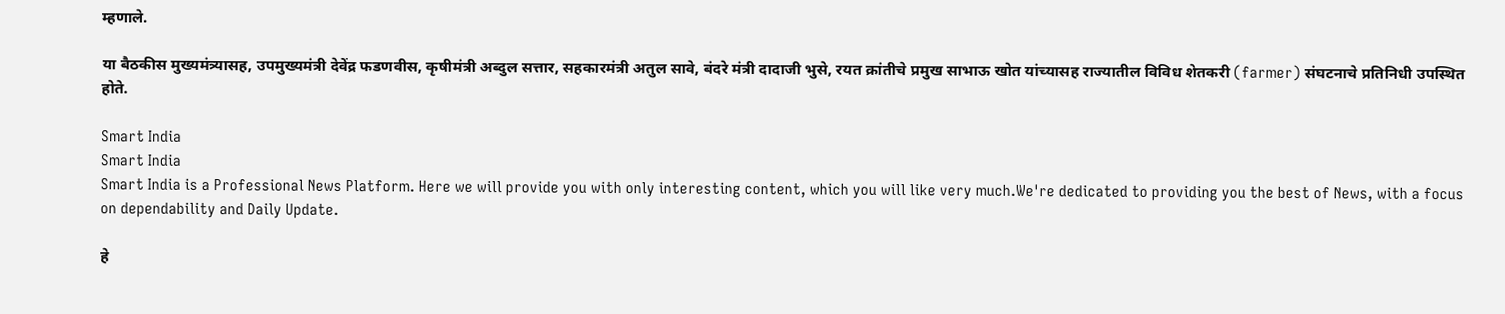म्हणाले.

या बैठकीस मुख्यमंत्र्यासह, उपमुख्यमंत्री देवेंद्र फडणवीस, कृषीमंत्री अब्दुल सत्तार, सहकारमंत्री अतुल सावे, बंदरे मंत्री दादाजी भुसे, रयत क्रांतीचे प्रमुख साभाऊ खोत यांच्यासह राज्यातील विविध शेतकरी (farmer) संघटनाचे प्रतिनिधी उपस्थित होते.

Smart India
Smart India
Smart India is a Professional News Platform. Here we will provide you with only interesting content, which you will like very much.We're dedicated to providing you the best of News, with a focus on dependability and Daily Update.

हे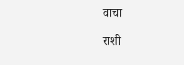वाचा

राशी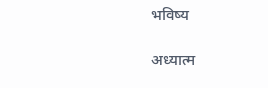भविष्य

अध्यात्म